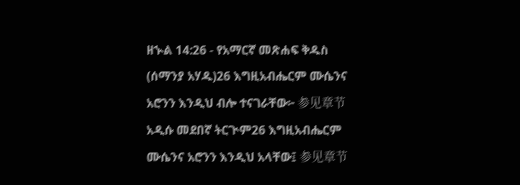ዘኍል 14:26 - የአማርኛ መጽሐፍ ቅዱስ (ሰማንያ አሃዱ)26 እግዚአብሔርም ሙሴንና አሮንን እንዲህ ብሎ ተናገራቸው፦ 参见章节አዲሱ መደበኛ ትርጒም26 እግዚአብሔርም ሙሴንና አሮንን እንዲህ አላቸው፤ 参见章节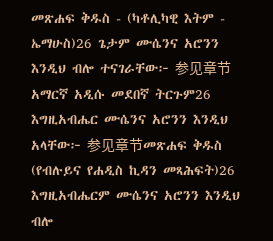መጽሐፍ ቅዱስ - (ካቶሊካዊ እትም - ኤማሁስ)26 ጌታም ሙሴንና አሮንን እንዲህ ብሎ ተናገራቸው፦ 参见章节አማርኛ አዲሱ መደበኛ ትርጉም26 እግዚአብሔር ሙሴንና አሮንን እንዲህ አላቸው፦ 参见章节መጽሐፍ ቅዱስ (የብሉይና የሐዲስ ኪዳን መጻሕፍት)26 እግዚአብሔርም ሙሴንና አሮንን እንዲህ ብሎ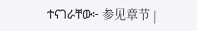ተናገራቸው፦ 参见章节 |